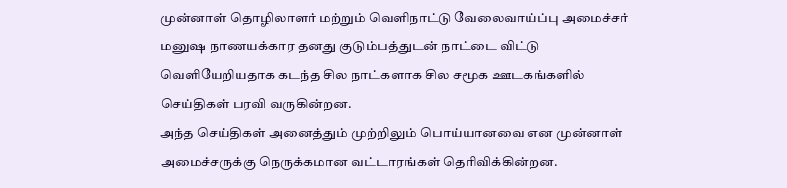முன்னாள் தொழிலாளர் மற்றும் வெளிநாட்டு வேலைவாய்ப்பு அமைச்சர் மனுஷ நாணயக்கார தனது குடும்பத்துடன் நாட்டை விட்டு வெளியேறியதாக கடந்த சில நாட்களாக சில சமூக ஊடகங்களில் செய்திகள் பரவி வருகின்றன.
அந்த செய்திகள் அனைத்தும் முற்றிலும் பொய்யானவை என முன்னாள் அமைச்சருக்கு நெருக்கமான வட்டாரங்கள் தெரிவிக்கின்றன.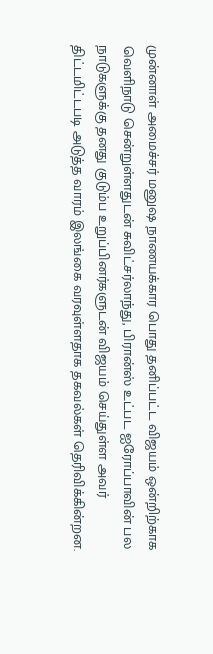முன்னாள் அமைச்சர் மனுஷ நாணயக்கார பொது தனிப்பட்ட விஜயம் ஒன்றிற்காக வெளிநாடு சென்றுள்ளதுடன் சுவிட்சர்லாந்து, பிரான்ஸ் உட்பட ஐரோப்பாவின் பல நாடுகளுக்கு தனது குடும்ப உறுப்பினர்களுடன் விஜயம் செய்துள்ள அவர் திட்டமிட்டபடி அடுத்த வாரம் இலங்கை வரவுள்ளதாக தகவல்கள் தெரிவிக்கின்றன.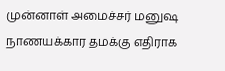முன்னாள் அமைச்சர் மனுஷ நாணயக்கார தமக்கு எதிராக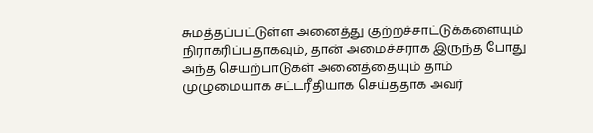சுமத்தப்பட்டுள்ள அனைத்து குற்றச்சாட்டுக்களையும் நிராகரிப்பதாகவும், தான் அமைச்சராக இருந்த போது அந்த செயற்பாடுகள் அனைத்தையும் தாம் முழுமையாக சட்டரீதியாக செய்ததாக அவர்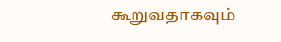கூறுவதாகவும்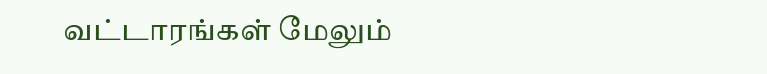வட்டாரங்கள் மேலும்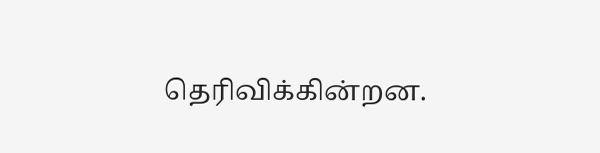தெரிவிக்கின்றன.